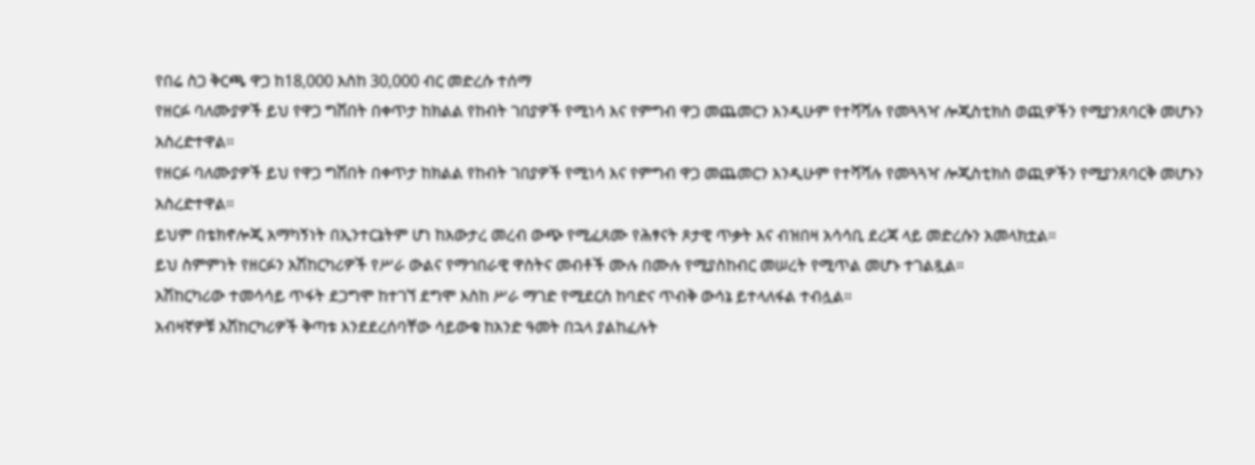የበሬ ስጋ ቅርጫ ዋጋ ከ18,000 እስከ 30,000 ብር መድረሱ ተሰማ
የዘርፉ ባለሙያዎች ይህ የዋጋ ግሽበት በቀጥታ ከክልል የከብት ገበያዎች የሚነሳ እና የምግብ ዋጋ መጨመርን እንዲሁም የተሻሻሉ የመጓጓዣ ሎጂስቲክስ ወጪዎችን የሚያንጸባርቅ መሆኑን አስረድተዋል።
የዘርፉ ባለሙያዎች ይህ የዋጋ ግሽበት በቀጥታ ከክልል የከብት ገበያዎች የሚነሳ እና የምግብ ዋጋ መጨመርን እንዲሁም የተሻሻሉ የመጓጓዣ ሎጂስቲክስ ወጪዎችን የሚያንጸባርቅ መሆኑን አስረድተዋል።
ይህም በቴክኖሎጂ አማካኝነት በኢንተርኔትም ሆነ ከአውታረ መረብ ውጭ የሚፈጸሙ የሕፃናት ጾታዊ ጥቃት እና ብዝበዛ አሳሳቢ ደረጃ ላይ መድረሱን አመላክቷል።
ይህ ስምምነት የዘርፉን አሽከርካሪዎች የሥራ ውልና የማኅበራዊ ዋስትና መብቶች ሙሉ በሙሉ የሚያስከብር መሠረት የሚጥል መሆኑ ተገልጿል።
አሽከርካሪው ተመሳሳይ ጥፋት ደጋግሞ ከተገኘ ደግሞ እስከ ሥራ ማገድ የሚደርስ ከባድና ጥብቅ ውሳኔ ይተላለፋል ተብሏል።
አብዛኛዎቹ አሽከርካሪዎች ቅጣቱ እንደደረሰባቸው ሳይውቁ ከአንድ ዓመት በኋላ ያልከፈሉት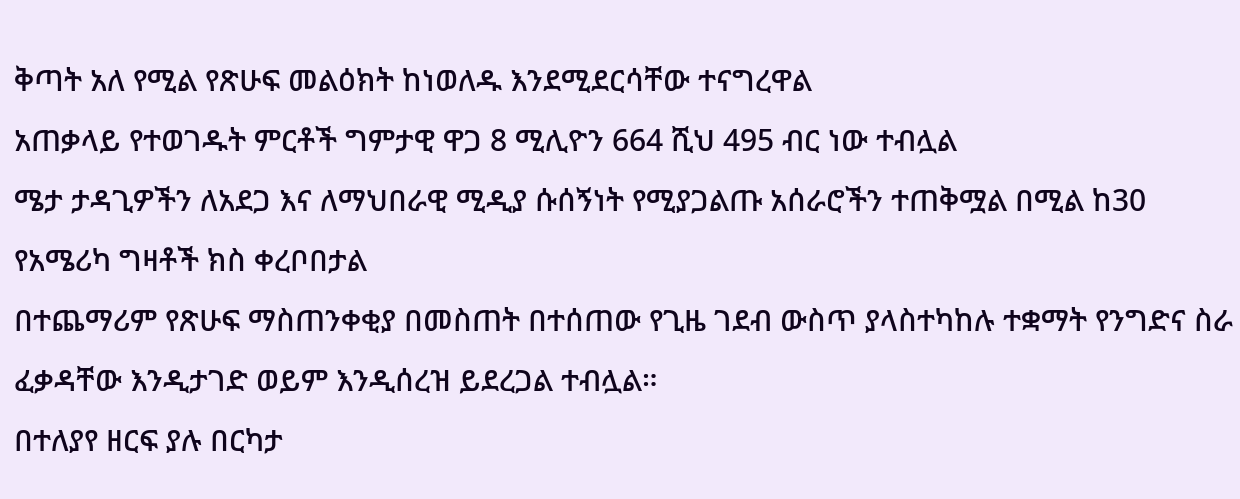ቅጣት አለ የሚል የጽሁፍ መልዕክት ከነወለዱ እንደሚደርሳቸው ተናግረዋል
አጠቃላይ የተወገዱት ምርቶች ግምታዊ ዋጋ 8 ሚሊዮን 664 ሺህ 495 ብር ነው ተብሏል
ሜታ ታዳጊዎችን ለአደጋ እና ለማህበራዊ ሚዲያ ሱሰኝነት የሚያጋልጡ አሰራሮችን ተጠቅሟል በሚል ከ30 የአሜሪካ ግዛቶች ክስ ቀረቦበታል
በተጨማሪም የጽሁፍ ማስጠንቀቂያ በመስጠት በተሰጠው የጊዜ ገደብ ውስጥ ያላስተካከሉ ተቋማት የንግድና ስራ ፈቃዳቸው እንዲታገድ ወይም እንዲሰረዝ ይደረጋል ተብሏል።
በተለያየ ዘርፍ ያሉ በርካታ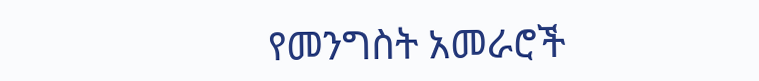የመንግስት አመራሮች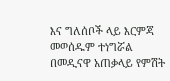እና ግለሰቦች ላይ እርምጃ መወሰዱም ተነግሯል
በመዲናዋ አጠቃላይ የምሽት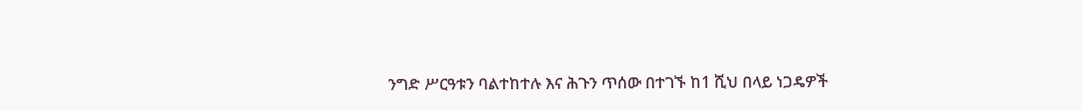ንግድ ሥርዓቱን ባልተከተሉ እና ሕጉን ጥሰው በተገኙ ከ1 ሺህ በላይ ነጋዴዎች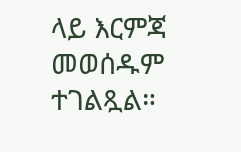ላይ እርምጃ መወሰዱም ተገልጿል።